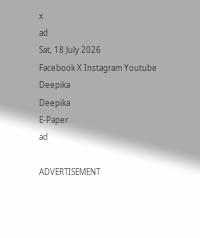x
ad
Sat, 18 July 2026
Facebook X Instagram Youtube
Deepika
Deepika
E-Paper
ad

ADVERTISEMENT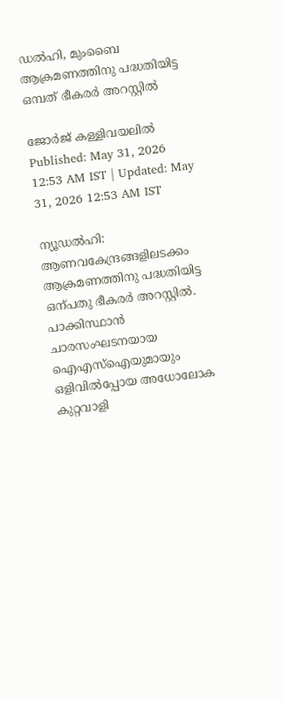ഡൽഹി, മുംബൈ ആക്രമണത്തിനു പദ്ധതിയിട്ട ഒമ്പത് ഭീകരർ അറസ്റ്റിൽ

ജോർജ് കള്ളിവയലിൽ
Published: May 31, 2026 12:53 AM IST | Updated: May 31, 2026 12:53 AM IST

ന്യൂഡൽഹി: ആണവകേന്ദ്രങ്ങളിലടക്കം ആക്രമണത്തിനു പദ്ധതിയിട്ട ഒന്പതു ഭീകരർ അറസ്റ്റിൽ. പാക്കിസ്ഥാൻ ചാരസംഘടനയായ ഐഎസ്ഐയുമായും ഒളിവിൽപ്പോയ അധോലോക കുറ്റവാളി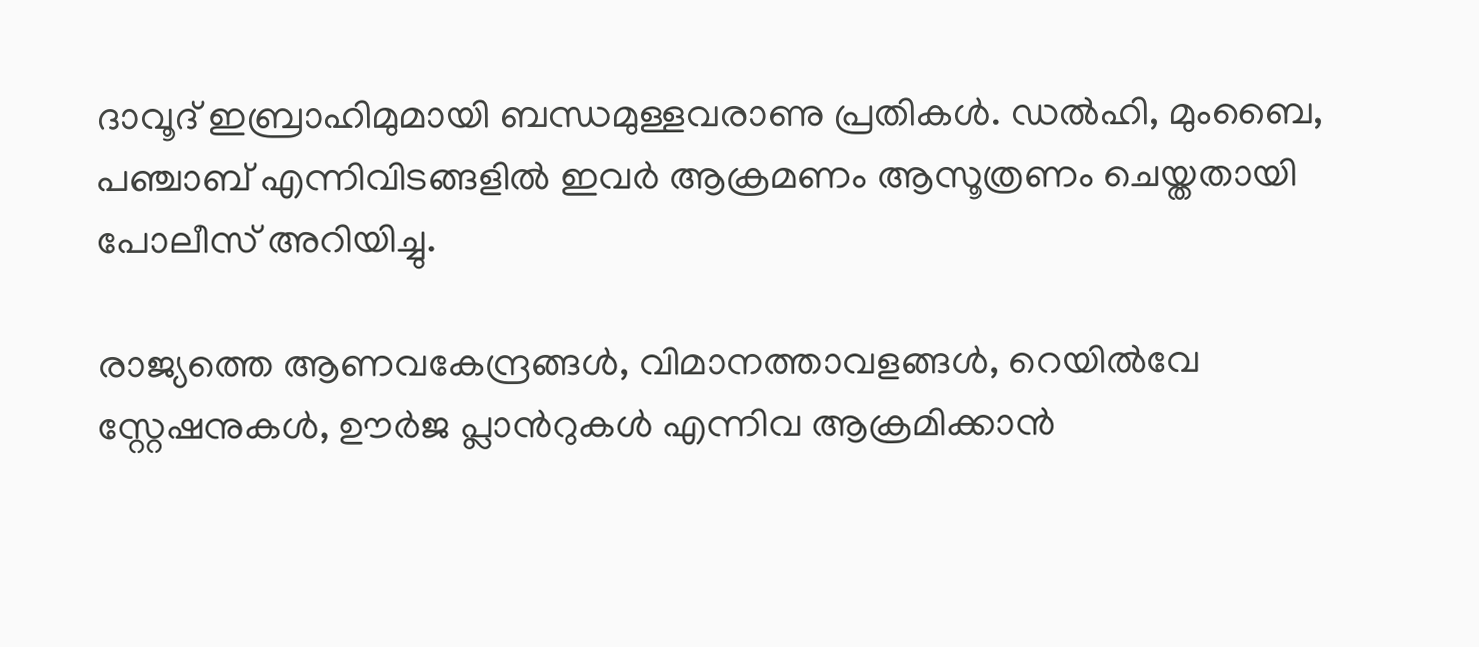ദാവൂദ് ഇബ്രാഹിമുമായി ബന്ധമുള്ളവരാണു പ്രതികൾ. ഡൽഹി, മുംബൈ, പഞ്ചാബ് എന്നിവിടങ്ങളിൽ ഇവർ ആക്രമണം ആസൂത്രണം ചെയ്തതായി പോലീസ് അറിയിച്ചു.

രാജ്യത്തെ ആണവകേന്ദ്രങ്ങൾ, വിമാനത്താവളങ്ങൾ, റെയിൽവേ സ്റ്റേഷനുകൾ, ഊർജ പ്ലാന്‍റുകൾ എന്നിവ ആക്രമിക്കാൻ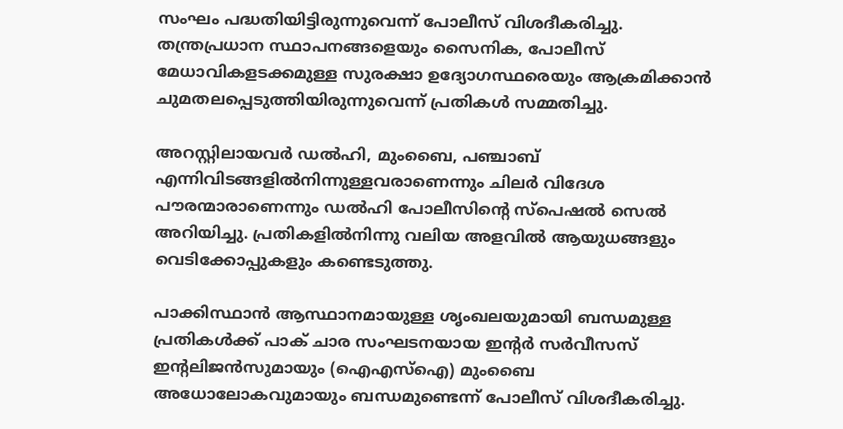സംഘം പദ്ധതിയിട്ടിരുന്നുവെന്ന് പോലീസ് വിശദീകരിച്ചു. തന്ത്രപ്രധാന സ്ഥാപനങ്ങളെയും സൈനിക, പോലീസ് മേധാവികളടക്കമുള്ള സുരക്ഷാ ഉദ്യോഗസ്ഥരെയും ആക്രമിക്കാൻ ചുമതലപ്പെടുത്തിയിരുന്നുവെന്ന് പ്രതികൾ സമ്മതിച്ചു.

അറസ്റ്റിലായവർ ഡൽഹി, മുംബൈ, പഞ്ചാബ് എന്നിവിടങ്ങളിൽനിന്നുള്ളവരാണെന്നും ചിലർ വിദേശ പൗരന്മാരാണെന്നും ഡൽഹി പോലീസിന്‍റെ സ്പെഷൽ സെൽ അറിയിച്ചു. പ്രതികളിൽനിന്നു വലിയ അളവിൽ ആയുധങ്ങളും വെടിക്കോപ്പുകളും കണ്ടെടുത്തു.

പാക്കിസ്ഥാൻ ആസ്ഥാനമായുള്ള ശൃംഖലയുമായി ബന്ധമുള്ള പ്രതികൾക്ക് പാക് ചാര സംഘടനയായ ഇന്‍റർ സർവീസസ് ഇന്‍റലിജൻസുമായും (ഐഎസ്ഐ) മുംബൈ അധോലോകവുമായും ബന്ധമുണ്ടെന്ന് പോലീസ് വിശദീകരിച്ചു.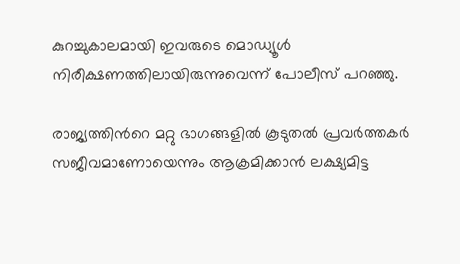കുറച്ചുകാലമായി ഇവരുടെ മൊഡ്യൂൾ നിരീക്ഷണത്തിലായിരുന്നുവെന്ന് പോലീസ് പറഞ്ഞു.

രാജ്യത്തിന്‍റെ മറ്റു ഭാഗങ്ങളിൽ കൂടുതൽ പ്രവർത്തകർ സജീവമാണോയെന്നും ആക്രമിക്കാൻ ലക്ഷ്യമിട്ട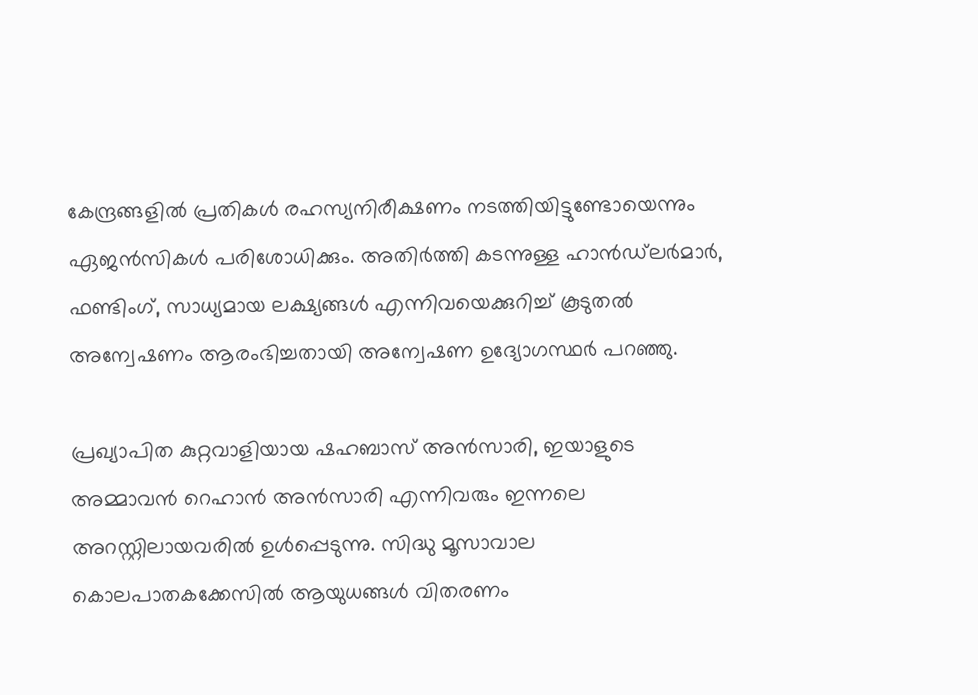കേന്ദ്രങ്ങളിൽ പ്രതികൾ രഹസ്യനിരീക്ഷണം നടത്തിയിട്ടുണ്ടോയെന്നും ഏജൻസികൾ പരിശോധിക്കും. അതിർത്തി കടന്നുള്ള ഹാൻഡ്‌ലർമാർ, ഫണ്ടിംഗ്, സാധ്യമായ ലക്ഷ്യങ്ങൾ എന്നിവയെക്കുറിച്ച് കൂടുതൽ അന്വേഷണം ആരംഭിച്ചതായി അന്വേഷണ ഉദ്യോഗസ്ഥർ പറഞ്ഞു.

പ്രഖ്യാപിത കുറ്റവാളിയായ ഷഹബാസ് അൻസാരി, ഇയാളുടെ അമ്മാവൻ റെഹാൻ അൻസാരി എന്നിവരും ഇന്നലെ അറസ്റ്റിലായവരിൽ ഉൾപ്പെടുന്നു. സിദ്ധു മൂസാവാല കൊലപാതകക്കേസിൽ ആയുധങ്ങൾ വിതരണം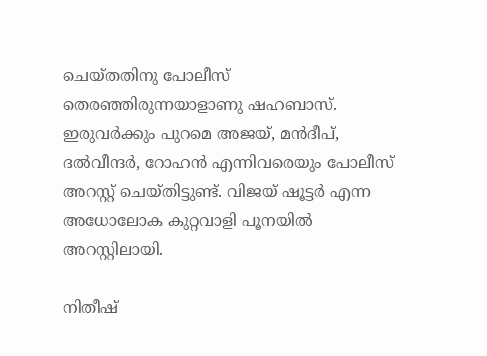ചെയ്തതിനു പോലീസ് തെരഞ്ഞിരുന്നയാളാണു ഷഹബാസ്. ഇരുവർക്കും പുറമെ അജയ്, മൻദീപ്, ദൽവീന്ദർ, റോഹൻ എന്നിവരെയും പോലീസ് അറസ്റ്റ് ചെയ്തിട്ടുണ്ട്. വിജയ് ഷൂട്ടർ എന്ന അധോലോക കുറ്റവാളി പൂനയിൽ അറസ്റ്റിലായി.

നിതീഷ്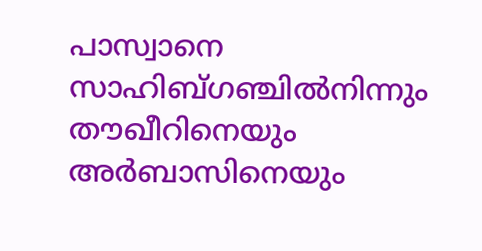പാസ്വാനെ സാഹിബ്ഗഞ്ചിൽനിന്നും തൗഖീറിനെയും അർബാസിനെയും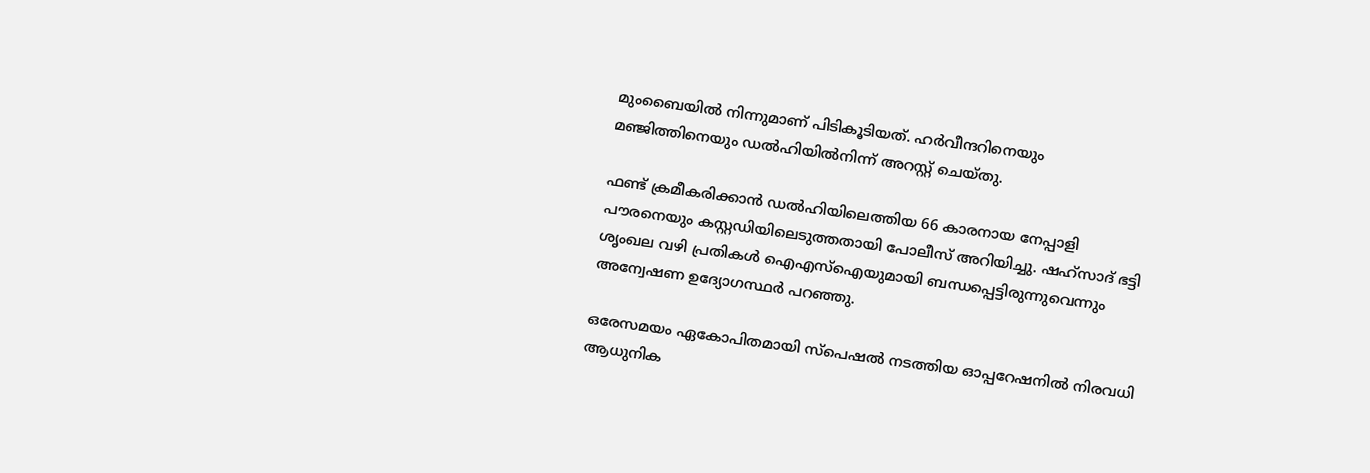മുംബൈയിൽ നിന്നുമാണ് പിടികൂടിയത്. ഹർവീന്ദറിനെയും മഞ്ജിത്തിനെയും ഡൽഹിയിൽനിന്ന് അറസ്റ്റ് ചെയ്തു.

ഫണ്ട് ക്രമീകരിക്കാൻ ഡൽഹിയിലെത്തിയ 66 കാരനായ നേപ്പാളി പൗരനെയും കസ്റ്റഡിയിലെടുത്തതായി പോലീസ് അറിയിച്ചു. ഷഹ്സാദ് ഭട്ടി ശൃംഖല വഴി പ്രതികൾ ഐഎസ്ഐയുമായി ബന്ധപ്പെട്ടിരുന്നുവെന്നും അന്വേഷണ ഉദ്യോഗസ്ഥർ പറഞ്ഞു.

ഒരേസമയം ഏകോപിതമായി സ്പെഷൽ നടത്തിയ ഓപ്പറേഷനിൽ നിരവധി ആധുനിക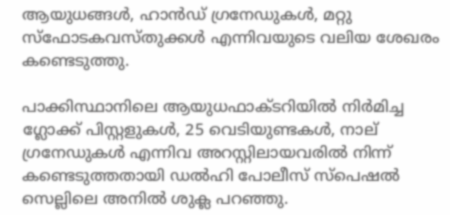ആയുധങ്ങൾ, ഹാൻഡ് ഗ്രനേഡുകൾ, മറ്റു സ്ഫോടകവസ്തുക്കൾ എന്നിവയുടെ വലിയ ശേഖരം കണ്ടെടുത്തു.

പാക്കിസ്ഥാനിലെ ആയുധഫാക്‌ടറിയിൽ നിർമിച്ച ഗ്ലോക്ക് പിസ്റ്റളുകൾ, 25 വെടിയുണ്ടകൾ, നാല് ഗ്രനേഡുകൾ എന്നിവ അറസ്റ്റിലായവരിൽ നിന്ന് കണ്ടെടുത്തതായി ഡൽഹി പോലീസ് സ്പെഷൽ സെല്ലിലെ അനിൽ ശുക്ല പറഞ്ഞു.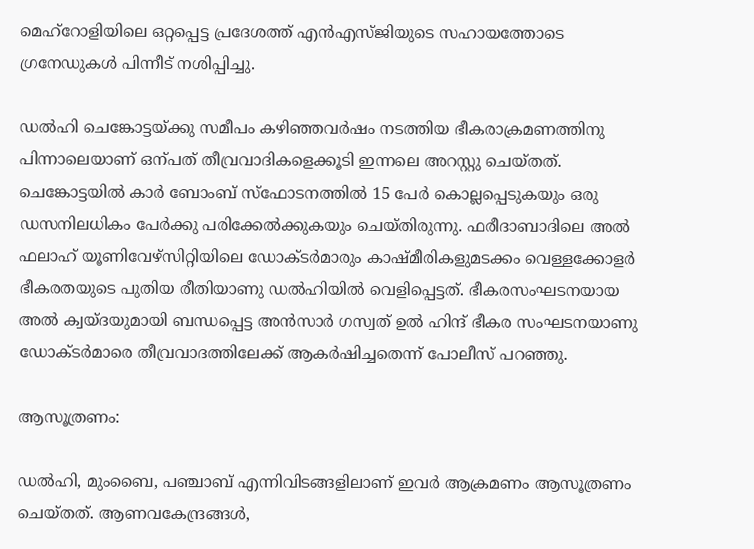മെഹ്റോളിയിലെ ഒറ്റപ്പെട്ട പ്രദേശത്ത് എൻഎസ്ജിയുടെ സഹായത്തോടെ ഗ്രനേഡുകൾ പിന്നീട് നശിപ്പിച്ചു.

ഡൽഹി ചെങ്കോട്ടയ്ക്കു സമീപം കഴിഞ്ഞവർഷം നടത്തിയ ഭീകരാക്രമണത്തിനു പിന്നാലെയാണ് ഒന്പത് തീവ്രവാദികളെക്കൂടി ഇന്നലെ അറസ്റ്റു ചെയ്തത്. ചെങ്കോട്ടയിൽ കാർ ബോംബ് സ്ഫോടനത്തിൽ 15 പേർ കൊല്ലപ്പെടുകയും ഒരു ഡസനിലധികം പേർക്കു പരിക്കേൽക്കുകയും ചെയ്തിരുന്നു. ഫരീദാബാദിലെ അൽ ഫലാഹ് യൂണിവേഴ്സിറ്റിയിലെ ഡോക്‌ടർമാരും കാഷ്മീരികളുമടക്കം വെള്ളക്കോളർ ഭീകരതയുടെ പുതിയ രീതിയാണു ഡൽഹിയിൽ വെളിപ്പെട്ടത്. ഭീകരസംഘടനയായ അൽ ക്വയ്ദയുമായി ബന്ധപ്പെട്ട അൻസാർ ഗസ്വത് ഉൽ ഹിന്ദ് ഭീകര സംഘടനയാണു ഡോക്‌ടർമാരെ തീവ്രവാദത്തിലേക്ക് ആകർഷിച്ചതെന്ന് പോലീസ് പറഞ്ഞു.

ആസൂത്രണം:

ഡൽഹി, മുംബൈ, പഞ്ചാബ് എന്നിവിടങ്ങളിലാണ് ഇവർ ആക്രമണം ആസൂത്രണം ചെയ്തത്. ആണവകേന്ദ്രങ്ങൾ,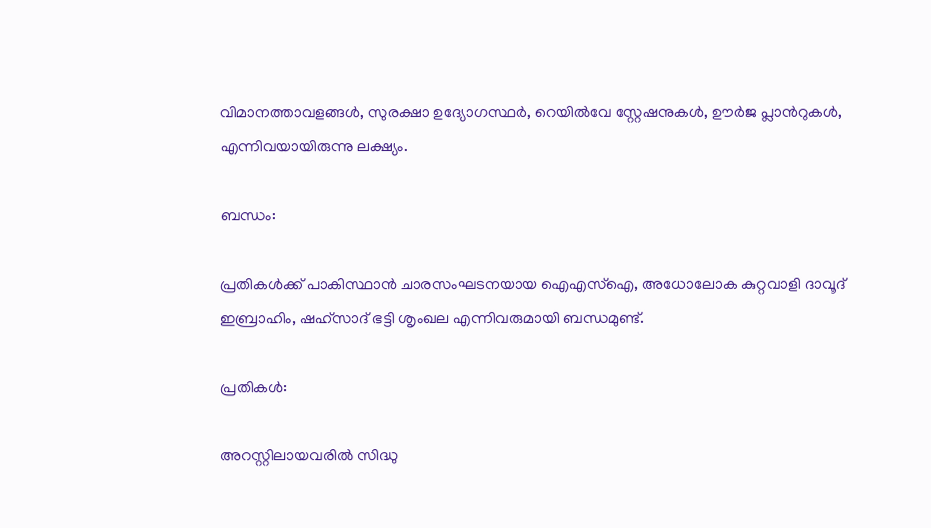വിമാനത്താവളങ്ങൾ, സുരക്ഷാ ഉദ്യോഗസ്ഥർ, റെയിൽവേ സ്റ്റേഷനുകൾ, ഊർജ പ്ലാന്‍റുകൾ, എന്നിവയായിരുന്നു ലക്ഷ്യം.

ബന്ധം:

പ്രതികൾക്ക് പാകിസ്ഥാൻ ചാരസംഘടനയായ ഐഎസ്ഐ, അധോലോക കുറ്റവാളി ദാവൂദ് ഇബ്രാഹിം, ഷഹ്സാദ് ഭട്ടി ശൃംഖല എന്നിവരുമായി ബന്ധമുണ്ട്.

പ്രതികൾ:

അറസ്റ്റിലായവരിൽ സിദ്ധു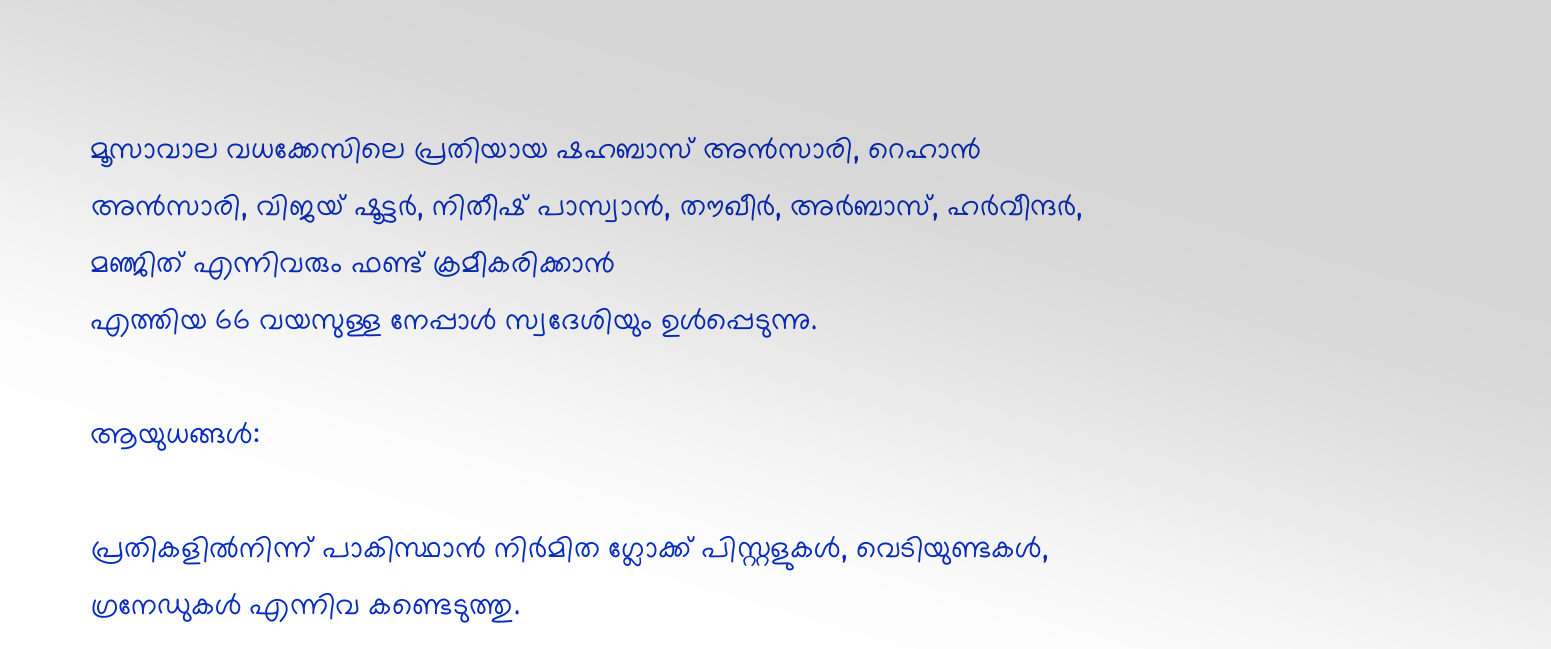മൂസാവാല വധക്കേസിലെ പ്രതിയായ ഷഹബാസ് അൻസാരി, റെഹാൻ അൻസാരി, വിജയ് ഷൂട്ടർ, നിതീഷ് പാസ്വാൻ, തൗഖീർ, അർബാസ്, ഹർവീന്ദർ, മഞ്ജിത് എന്നിവരും ഫണ്ട് ക്രമീകരിക്കാൻ
എത്തിയ 66 വയസുള്ള നേപ്പാൾ സ്വദേശിയും ഉൾപ്പെടുന്നു.

ആയുധങ്ങൾ:

പ്രതികളിൽനിന്ന് പാകിസ്ഥാൻ നിർമിത ഗ്ലോക്ക് പിസ്റ്റളുകൾ, വെടിയുണ്ടകൾ, ഗ്രനേഡുകൾ എന്നിവ കണ്ടെടുത്തു.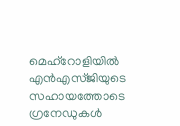മെഹ്റോളിയിൽ എൻഎസ്ജിയുടെ സഹായത്തോടെ ഗ്രനേഡുകൾ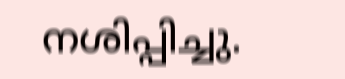നശിപ്പിച്ചു.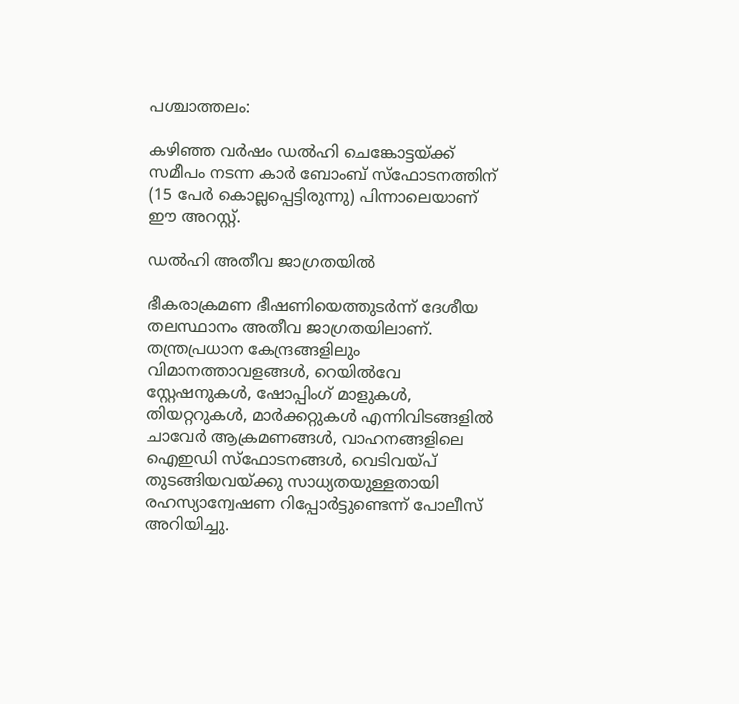പശ്ചാത്തലം:

കഴിഞ്ഞ വർഷം ഡൽഹി ചെങ്കോട്ടയ്ക്ക് സമീപം നടന്ന കാർ ബോംബ് സ്ഫോടനത്തിന് (15 പേർ കൊല്ലപ്പെട്ടിരുന്നു) പിന്നാലെയാണ് ഈ അറസ്റ്റ്.

ഡൽഹി അതീവ ജാഗ്രതയിൽ

ഭീകരാക്രമണ ഭീഷണിയെത്തുടർന്ന് ദേശീയ തലസ്ഥാനം അതീവ ജാഗ്രതയിലാണ്. തന്ത്രപ്രധാന കേന്ദ്രങ്ങളിലും വിമാനത്താവളങ്ങൾ, റെയിൽവേ സ്റ്റേഷനുകൾ, ഷോപ്പിംഗ് മാളുകൾ, തിയറ്ററുകൾ, മാർക്കറ്റുകൾ എന്നിവിടങ്ങളിൽ ചാവേർ ആക്രമണങ്ങൾ, വാഹനങ്ങളിലെ ഐഇഡി സ്ഫോടനങ്ങൾ, വെടിവയ്പ് തുടങ്ങിയവയ്ക്കു സാധ്യതയുള്ളതായി രഹസ്യാന്വേഷണ റിപ്പോർട്ടുണ്ടെന്ന് പോലീസ് അറിയിച്ചു.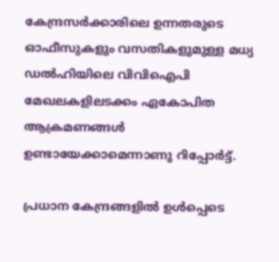കേന്ദ്രസർക്കാരിലെ ഉന്നതരുടെ ഓഫീസുകളും വസതികളുമുള്ള മധ്യ ഡൽഹിയിലെ വിവിഐപി മേഖലകളിലടക്കം ഏകോപിത ആക്രമണങ്ങൾ ഉണ്ടായേക്കാമെന്നാണു റിപ്പോർട്ട്.

പ്രധാന കേന്ദ്രങ്ങളിൽ ഉൾപ്പെടെ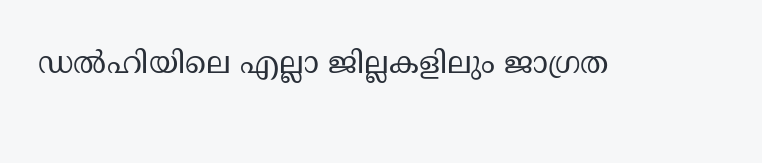ഡൽഹിയിലെ എല്ലാ ജില്ലകളിലും ജാഗ്രത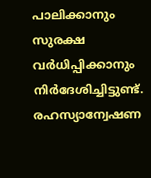പാലിക്കാനും സുരക്ഷ വർധിപ്പിക്കാനും നിർദേശിച്ചിട്ടുണ്ട്. രഹസ്യാന്വേഷണ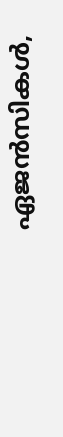ഏജൻസികൾ,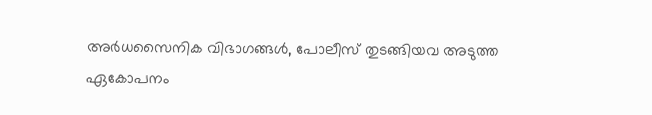അർധസൈനിക വിഭാഗങ്ങൾ, പോലീസ് തുടങ്ങിയവ അടുത്ത ഏകോപനം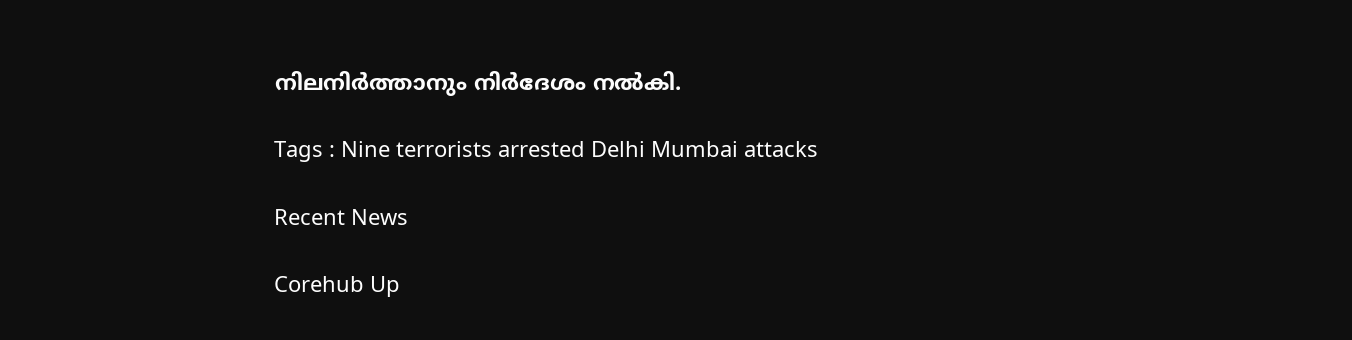നിലനിർത്താനും നിർദേശം നൽകി.

Tags : Nine terrorists arrested Delhi Mumbai attacks

Recent News

Corehub Up